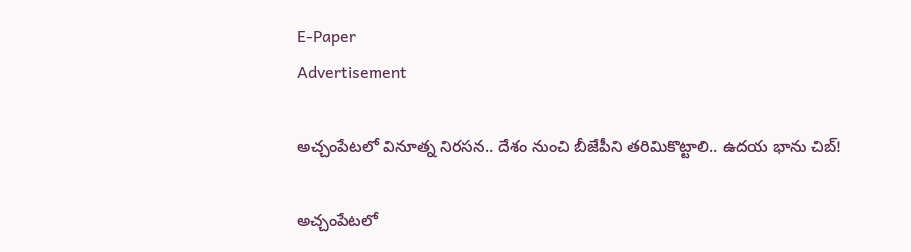E-Paper
Advertisement

అచ్చంపేటలో వినూత్న నిరసన.. దేశం నుంచి బీజేపీని తరిమికొట్టాలి.. ఉదయ భాను చిబ్!

అచ్చంపేటలో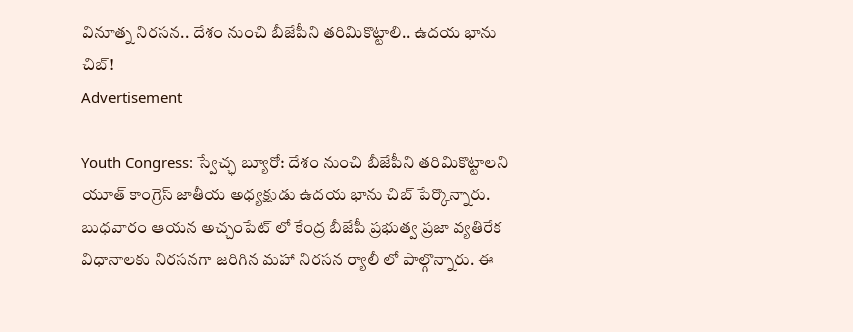వినూత్న నిరసన.. దేశం నుంచి బీజేపీని తరిమికొట్టాలి.. ఉదయ భాను చిబ్!
Advertisement

Youth Congress: స్వేచ్ఛ బ్యూరో: దేశం నుంచి బీజేపీని తరిమికొట్టాలని యూత్ కాంగ్రెస్ జాతీయ అధ్యక్షుడు ఉదయ భాను చిబ్ పేర్కొన్నారు. బుధవారం ఆయన అచ్చంపేట్ లో కేంద్ర బీజేపీ ప్రభుత్వ ప్రజా వ్యతిరేక విధానాలకు నిరసనగా జరిగిన మహా నిరసన ర్యాలీ లో పాల్గొన్నారు. ఈ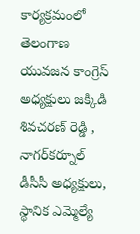కార్యక్రమంలో తెలంగాణ యువజన కాంగ్రెస్ అధ్యక్షులు జక్కిడి శివచరణ్ రెడ్డి , నాగర్‌కర్నూల్ డీసీసీ అధ్యక్షులు, స్థానిక ఎమ్మెల్యే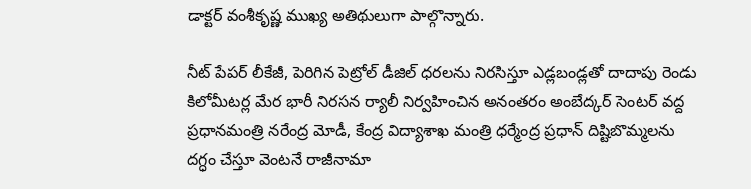డాక్టర్ వంశీకృష్ణ ముఖ్య అతిథులుగా పాల్గొన్నారు.

నీట్ పేపర్ లీకేజీ, పెరిగిన పెట్రోల్ డీజిల్ ధరలను నిరసిస్తూ ఎడ్లబండ్లతో దాదాపు రెండు కిలోమీటర్ల మేర భారీ నిరసన ర్యాలీ నిర్వహించిన అనంతరం అంబేద్కర్ సెంటర్ వద్ద ప్రధానమంత్రి నరేంద్ర మోడీ, కేంద్ర విద్యాశాఖ మంత్రి ధర్మేంద్ర ప్రధాన్ దిష్టిబొమ్మలను దగ్ధం చేస్తూ వెంటనే రాజీనామా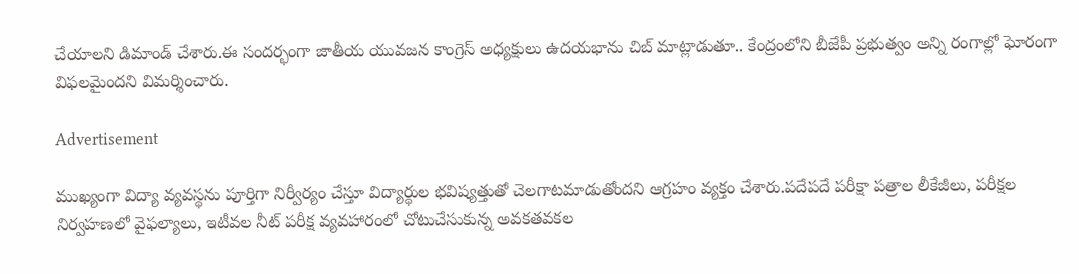చేయాలని డిమాండ్ చేశారు.ఈ సందర్భంగా జాతీయ యువజన కాంగ్రెస్ అధ్యక్షులు ఉదయభాను చిబ్ మాట్లాడుతూ.. కేంద్రంలోని బీజేపీ ప్రభుత్వం అన్ని రంగాల్లో ఘోరంగా విఫలమైందని విమర్శించారు.

Advertisement

ముఖ్యంగా విద్యా వ్యవస్థను పూర్తిగా నిర్వీర్యం చేస్తూ విద్యార్థుల భవిష్యత్తుతో చెలగాటమాడుతోందని ఆగ్రహం వ్యక్తం చేశారు.పదేపదే పరీక్షా పత్రాల లీకేజీలు, పరీక్షల నిర్వహణలో వైఫల్యాలు, ఇటీవల నీట్ పరీక్ష వ్యవహారంలో చోటుచేసుకున్న అవకతవకల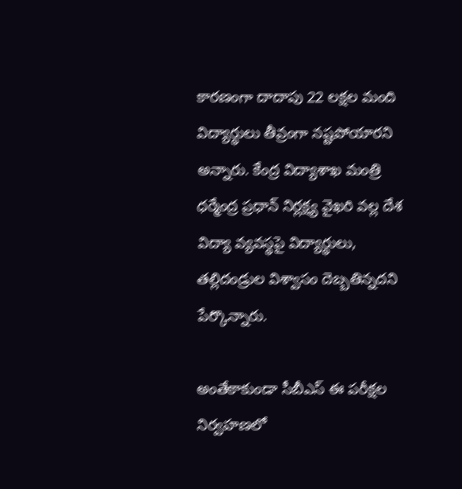కారణంగా దాదాపు 22 లక్షల మంది విద్యార్థులు తీవ్రంగా నష్టపోయారని అన్నారు. కేంద్ర విద్యాశాఖ మంత్రి ధర్మేంద్ర ప్రధాన్ నిర్లక్ష్య వైఖరి వల్ల దేశ విద్యా వ్యవస్థపై విద్యార్థులు, తల్లిదండ్రుల విశ్వాసం దెబ్బతిన్నదని పేర్కొన్నారు.

అంతేకాకుండా సీబీఎస్ ఈ పరీక్షల నిర్వహణలో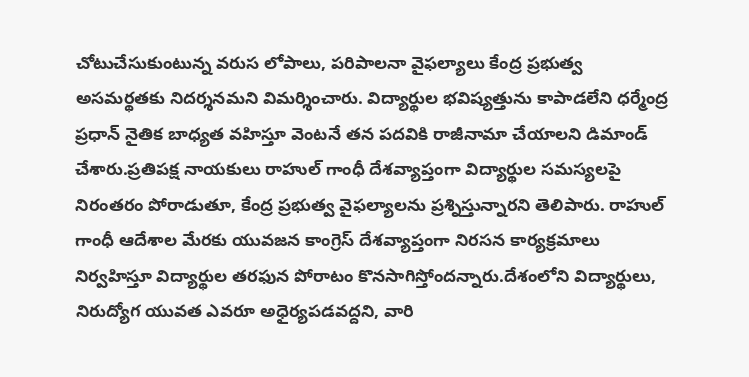చోటుచేసుకుంటున్న వరుస లోపాలు, పరిపాలనా వైఫల్యాలు కేంద్ర ప్రభుత్వ అసమర్థతకు నిదర్శనమని విమర్శించారు. విద్యార్థుల భవిష్యత్తును కాపాడలేని ధర్మేంద్ర ప్రధాన్ నైతిక బాధ్యత వహిస్తూ వెంటనే తన పదవికి రాజీనామా చేయాలని డిమాండ్ చేశారు.ప్రతిపక్ష నాయకులు రాహుల్ గాంధీ దేశవ్యాప్తంగా విద్యార్థుల సమస్యలపై నిరంతరం పోరాడుతూ, కేంద్ర ప్రభుత్వ వైఫల్యాలను ప్రశ్నిస్తున్నారని తెలిపారు. రాహుల్ గాంధీ ఆదేశాల మేరకు యువజన కాంగ్రెస్ దేశవ్యాప్తంగా నిరసన కార్యక్రమాలు నిర్వహిస్తూ విద్యార్థుల తరఫున పోరాటం కొనసాగిస్తోందన్నారు.దేశంలోని విద్యార్థులు, నిరుద్యోగ యువత ఎవరూ అధైర్యపడవద్దని, వారి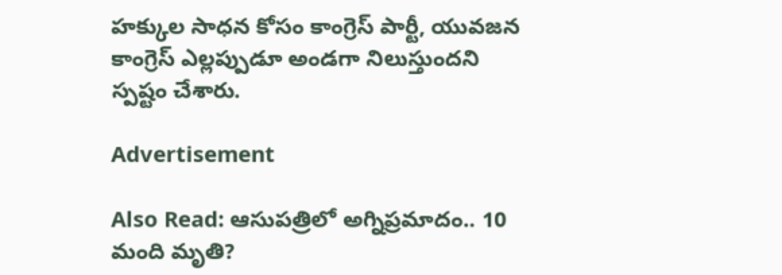హక్కుల సాధన కోసం కాంగ్రెస్ పార్టీ, యువజన కాంగ్రెస్ ఎల్లప్పుడూ అండగా నిలుస్తుందని స్పష్టం చేశారు.

Advertisement

Also Read: ఆసుపత్రిలో అగ్నిప్రమాదం.. 10 మంది మృతి?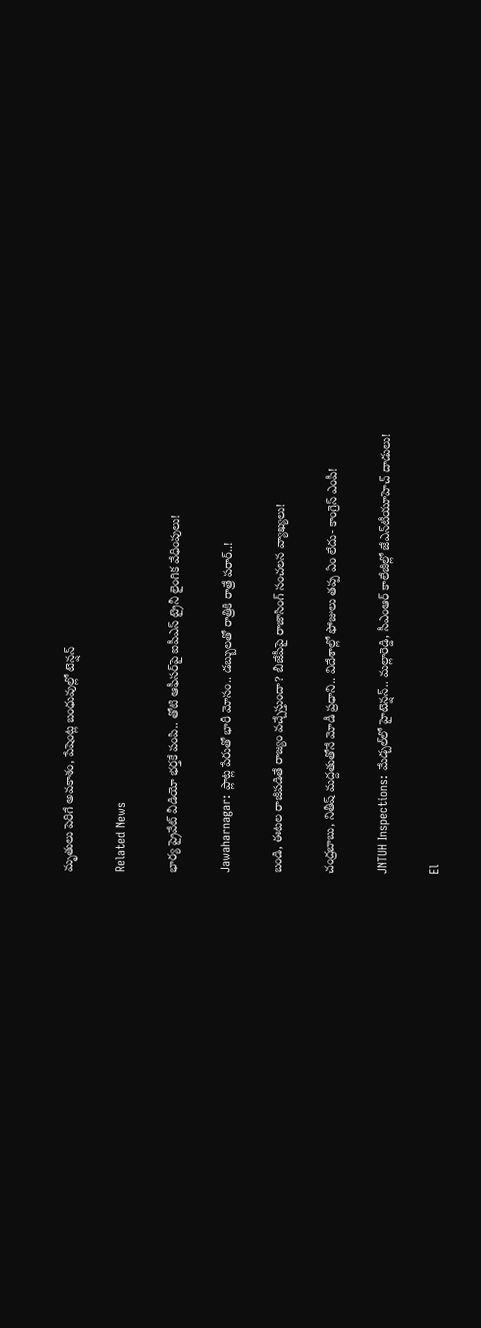మృతులు పెరిగే అవకాశం, పేషెంట్ల బంధువుల్లో టెన్షన్

Related News

భార్య ప్రైవేట్ వీడియో భర్తకే పంపి.. తోటి ఆఫీసర్‌పై ఐపీఎస్ ట్రైనీ లైంగిక వేధింపులు!

Jawaharnagar: ప్లాట్ల పేరుతో భారీ మోసం.. డబ్బులతో రాత్రికి రాత్రే పరార్..!

బండి, ఈటల రాజీపడితే రాజ్యం వచ్చేస్తుందా? బీజేపీపై రాజాసింగ్ సంచలన వ్యాఖ్యలు!

చంద్రబాబు, నితీష్ మద్దతుతోనే మోడీ ప్రధాని.. విదేశాల్లో ఫోజులు తప్ప ఏం లేదు- కాంగ్రెస్ ఎంపీ!

JNTUH Inspections: మేడ్చల్‌లో హైటెన్షన్.. మల్లారెడ్డి, సీఎంఆర్ కాలేజీల్లో జేఎన్‌టీయూహెచ్ దాడులు!

El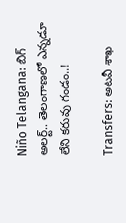Niño Telangana: బిగ్ అలర్ట్.. తెలంగాణలో ఎన్నడూ లేని కరువు గండం..!

Transfers: అటవీ శాఖ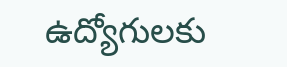ఉద్యోగులకు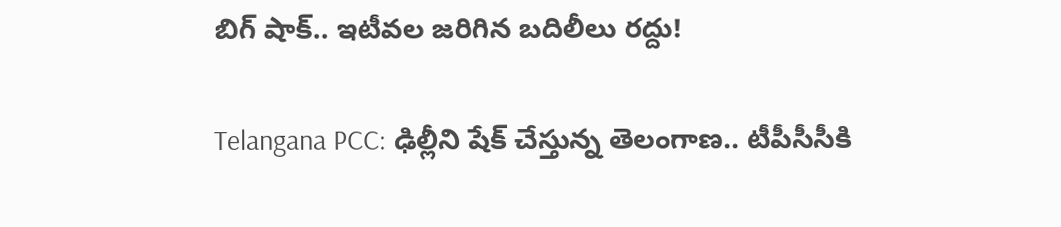బిగ్ షాక్.. ఇటీవల జరిగిన బదిలీలు రద్దు!

Telangana PCC: ఢిల్లీని షేక్ చేస్తున్న తెలంగాణ.. టీపీసీసీకి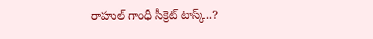రాహుల్ గాంధీ సీక్రెట్ టాస్క్..?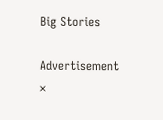Big Stories

Advertisement
×